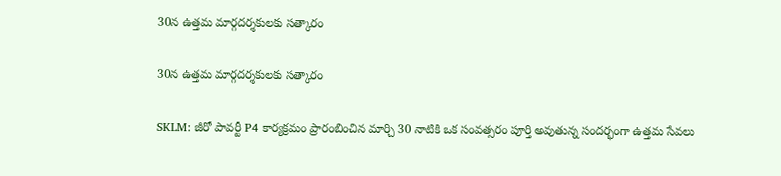30న ఉత్తమ మార్గదర్శకులకు సత్కారం

30న ఉత్తమ మార్గదర్శకులకు సత్కారం

SKLM: జీరో పావర్టీ P4 కార్యక్రమం ప్రారంబించిన మార్చి 30 నాటికి ఒక సంవత్సరం పూర్తి అవుతున్న సందర్భంగా ఉత్తమ సేవలు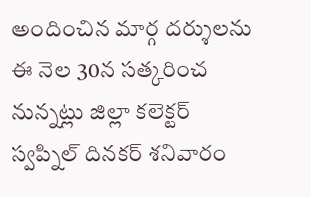అందించిన మార్గ దర్శులను ఈ నెల 30న సత్కరించ నున్నట్లు జిల్లా కలెక్టర్ స్వప్నిల్ దినకర్ శనివారం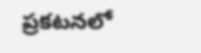ప్రకటనలో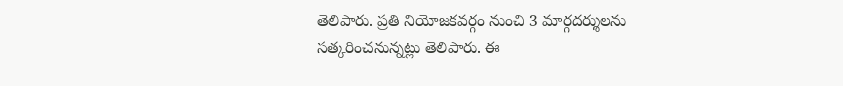తెలిపారు. ప్రతి నియోజకవర్గం నుంచి 3 మార్గదర్శులను సత్కరించనున్నట్లు తెలిపారు. ఈ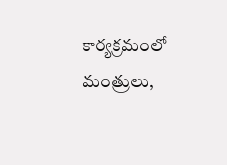కార్యక్రమంలో మంత్రులు,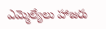ఎమ్మెల్యేలు హాజరు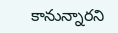కానున్నారని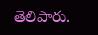తెలిపారు.